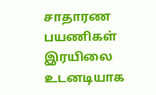சாதாரண பயணிகள் இரயிலை உடனடியாக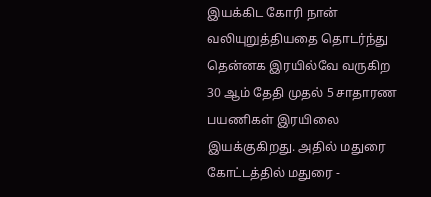இயக்கிட கோரி நான் வலியுறுத்தியதை தொடர்ந்து தென்னக இரயில்வே வருகிற 30 ஆம் தேதி முதல் 5 சாதாரண பயணிகள் இரயிலை இயக்குகிறது. அதில் மதுரை கோட்டத்தில் மதுரை -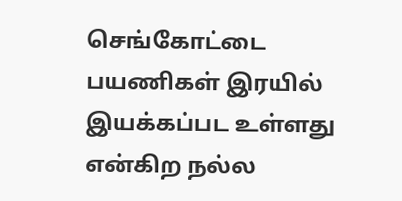செங்கோட்டை பயணிகள் இரயில் இயக்கப்பட உள்ளது என்கிற நல்ல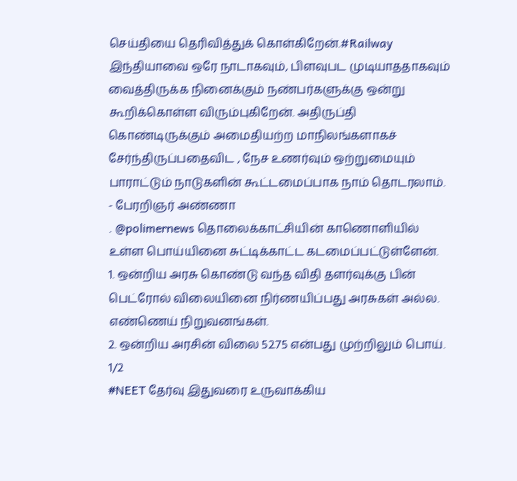செய்தியை தெரிவித்துக் கொள்கிறேன்.#Railway
இந்தியாவை ஒரே நாடாகவும், பிளவுபட முடியாததாகவும் வைத்திருக்க நினைக்கும் நண்பர்களுக்கு ஒன்று கூறிக்கொள்ள விரும்புகிறேன். அதிருப்தி கொண்டிருக்கும் அமைதியற்ற மாநிலங்களாகச் சேர்ந்திருப்பதைவிட , நேச உணர்வும் ஒற்றுமையும் பாராட்டும் நாடுகளின் கூட்டமைப்பாக நாம் தொடரலாம்.
- பேரறிஞர் அண்ணா
. @polimernews தொலைக்காட்சியின் காணொளியில் உள்ள பொய்யினை சுட்டிக்காட்ட கடமைப்பட்டுள்ளேன்.
1. ஒன்றிய அரசு கொண்டு வந்த விதி தளர்வுக்கு பின் பெட்ரோல் விலையினை நிர்ணயிப்பது அரசுகள் அல்ல. எண்ணெய் நிறுவனங்கள்.
2. ஒன்றிய அரசின் விலை 52.75 என்பது முற்றிலும் பொய்.
1/2
#NEET தேர்வு இதுவரை உருவாக்கிய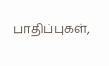பாதிப்புகள்,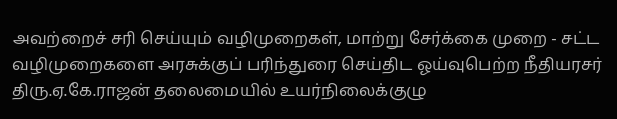அவற்றைச் சரி செய்யும் வழிமுறைகள், மாற்று சேர்க்கை முறை - சட்ட வழிமுறைகளை அரசுக்குப் பரிந்துரை செய்திட ஓய்வுபெற்ற நீதியரசர் திரு.ஏ.கே.ராஜன் தலைமையில் உயர்நிலைக்குழு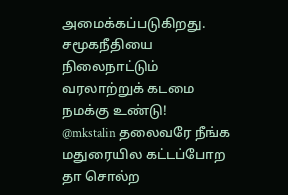அமைக்கப்படுகிறது.
சமூகநீதியை நிலைநாட்டும் வரலாற்றுக் கடமை நமக்கு உண்டு!
@mkstalin தலைவரே நீங்க மதுரையில கட்டப்போற தா சொல்ற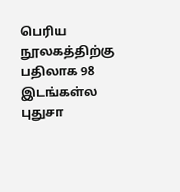பெரிய நூலகத்திற்கு பதிலாக 98 இடங்கள்ல புதுசா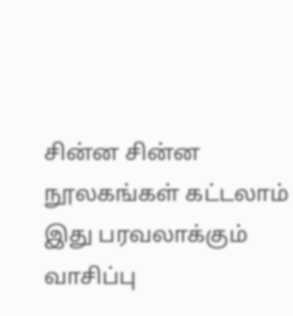சின்ன சின்ன நூலகங்கள் கட்டலாம் இது பரவலாக்கும் வாசிப்பு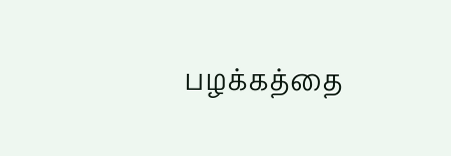பழக்கத்தை